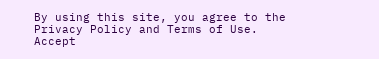By using this site, you agree to the Privacy Policy and Terms of Use.
Accept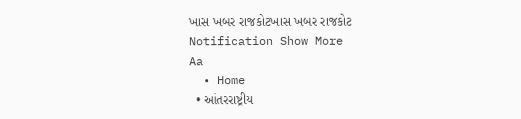ખાસ ખબર રાજકોટખાસ ખબર રાજકોટ
Notification Show More
Aa
  • Home
  • આંતરરાષ્ટ્રીય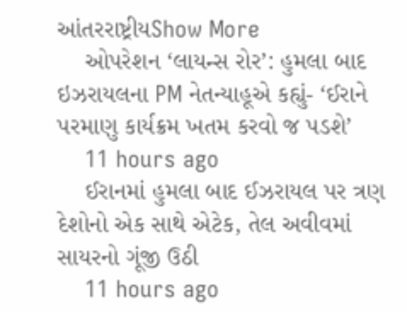આંતરરાષ્ટ્રીયShow More
    ઓપરેશન ‘લાયન્સ રોર’: હુમલા બાદ ઇઝરાયલના PM નેતન્યાહૂએ કહ્યું- ‘ઈરાને પરમાણુ કાર્યક્રમ ખતમ કરવો જ પડશે’
    11 hours ago
    ઈરાનમાં હુમલા બાદ ઈઝરાયલ પર ત્રણ દેશોનો એક સાથે એટેક, તેલ અવીવમાં સાયરનો ગૂંજી ઉઠી
    11 hours ago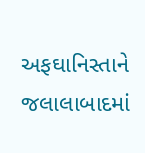અફઘાનિસ્તાને જલાલાબાદમાં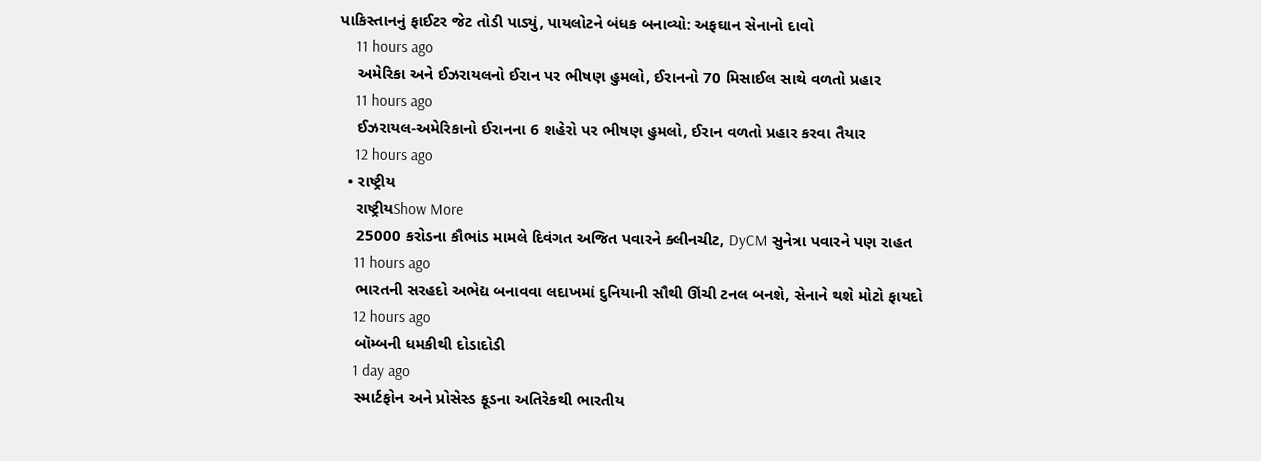પાકિસ્તાનનું ફાઈટર જેટ તોડી પાડ્યું, પાયલોટને બંધક બનાવ્યો: અફઘાન સેનાનો દાવો
    11 hours ago
    અમેરિકા અને ઈઝરાયલનો ઈરાન પર ભીષણ હુમલો, ઈરાનનો 70 મિસાઈલ સાથે વળતો પ્રહાર
    11 hours ago
    ઈઝરાયલ-અમેરિકાનો ઈરાનના 6 શહેરો પર ભીષણ હુમલો, ઈરાન વળતો પ્રહાર કરવા તૈયાર
    12 hours ago
  • રાષ્ટ્રીય
    રાષ્ટ્રીયShow More
    25000 કરોડના કૌભાંડ મામલે દિવંગત અજિત પવારને ક્લીનચીટ, DyCM સુનેત્રા પવારને પણ રાહત
    11 hours ago
    ભારતની સરહદો અભેદ્ય બનાવવા લદાખમાં દુનિયાની સૌથી ઊંચી ટનલ બનશે, સેનાને થશે મોટો ફાયદો
    12 hours ago
    બૉમ્બની ધમકીથી દોડાદોડી
    1 day ago
    સ્માર્ટફોન અને પ્રોસેસ્ડ ફૂડના અતિરેકથી ભારતીય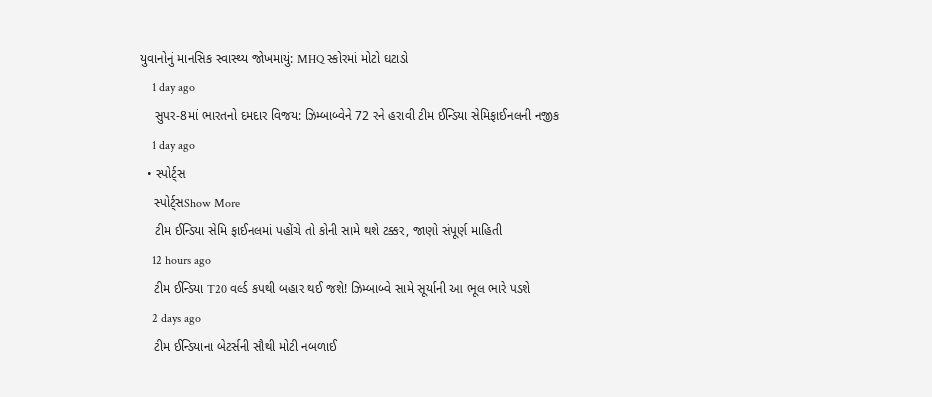યુવાનોનું માનસિક સ્વાસ્થ્ય જોખમાયું: MHQ સ્કોરમાં મોટો ઘટાડો
    1 day ago
    સુપર-8માં ભારતનો દમદાર વિજય: ઝિમ્બાબ્વેને 72 રને હરાવી ટીમ ઈન્ડિયા સેમિફાઈનલની નજીક
    1 day ago
  • સ્પોર્ટ્સ
    સ્પોર્ટ્સShow More
    ટીમ ઈન્ડિયા સેમિ ફાઈનલમાં પહોંચે તો કોની સામે થશે ટક્કર, જાણો સંપૂર્ણ માહિતી
    12 hours ago
    ટીમ ઈન્ડિયા T20 વર્લ્ડ કપથી બહાર થઈ જશે! ઝિમ્બાબ્વે સામે સૂર્યાની આ ભૂલ ભારે પડશે
    2 days ago
    ટીમ ઈન્ડિયાના બેટર્સની સૌથી મોટી નબળાઈ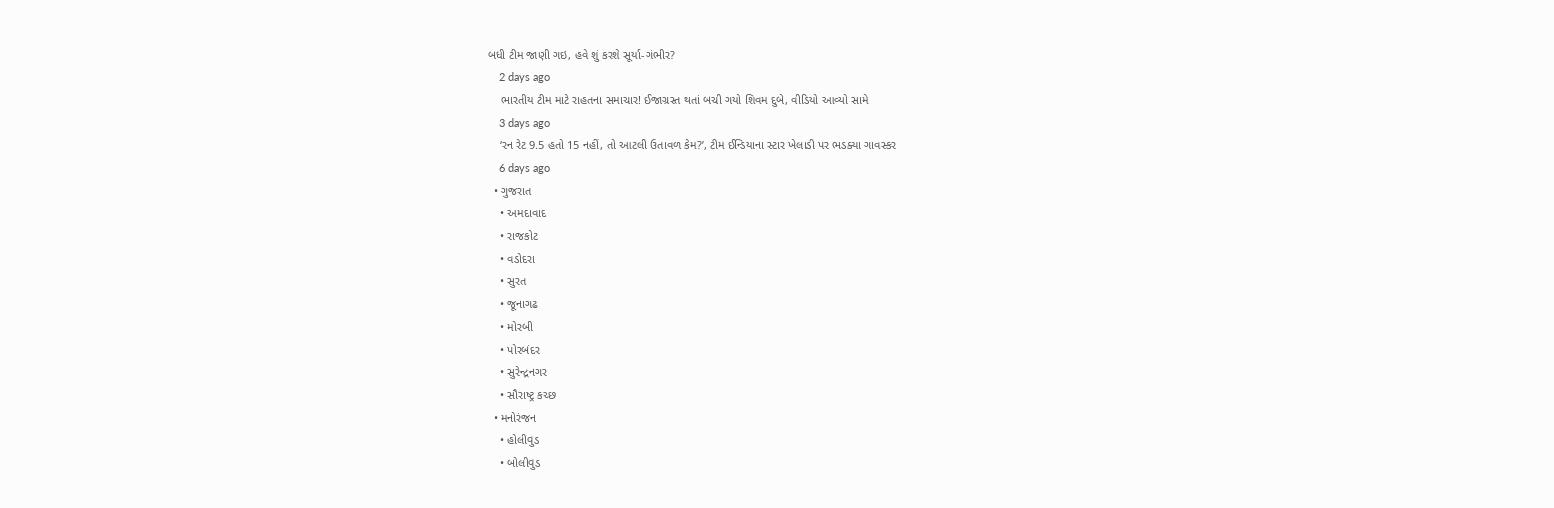બધી ટીમ જાણી ગઇ, હવે શું કરશે સૂર્યા-ગંભીર?
    2 days ago
    ભારતીય ટીમ માટે રાહતના સમાચાર! ઈજાગ્રસ્ત થતાં બચી ગયો શિવમ દુબે, વીડિયો આવ્યો સામે
    3 days ago
    ‘રન રેટ 9.5 હતો 15 નહીં, તો આટલી ઉતાવળ કેમ?’, ટીમ ઈન્ડિયાના સ્ટાર ખેલાડી પર ભડક્યા ગાવસ્કર
    6 days ago
  • ગુજરાત
    • અમદાવાદ
    • રાજકોટ
    • વડોદરા
    • સુરત
    • જૂનાગઢ
    • મોરબી
    • પોરબંદર
    • સુરેન્દ્રનગર
    • સૌરાષ્ટ્ર કચ્છ
  • મનોરંજન
    • હોલીવુડ
    • બોલીવુડ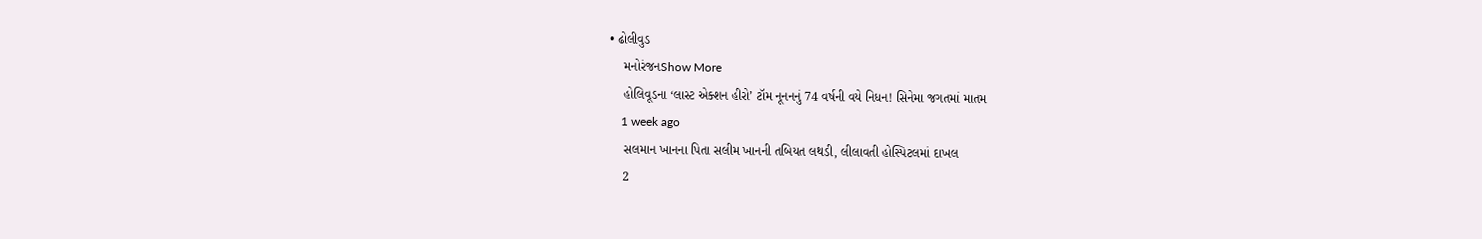• ઢોલીવુડ
    મનોરંજનShow More
    હોલિવૂડના ‘લાસ્ટ એક્શન હીરો’ ટૉમ નૂનનનું 74 વર્ષની વયે નિધન! સિનેમા જગતમાં માતમ
    1 week ago
    સલમાન ખાનના પિતા સલીમ ખાનની તબિયત લથડી, લીલાવતી હોસ્પિટલમાં દાખલ
    2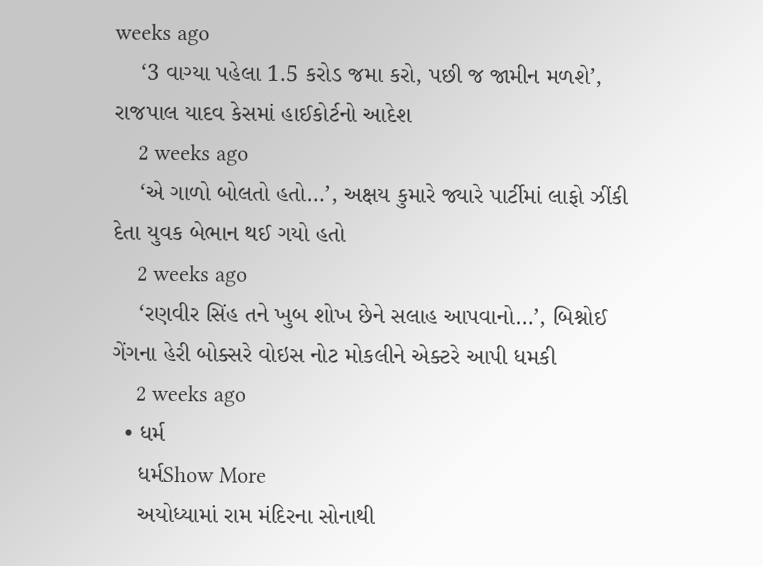weeks ago
    ‘3 વાગ્યા પહેલા 1.5 કરોડ જમા કરો, પછી જ જામીન મળશે’, રાજપાલ યાદવ કેસમાં હાઈકોર્ટનો આદેશ
    2 weeks ago
    ‘એ ગાળો બોલતો હતો…’, અક્ષય કુમારે જ્યારે પાર્ટીમાં લાફો ઝીંકી દેતા યુવક બેભાન થઈ ગયો હતો
    2 weeks ago
    ‘રણવીર સિંહ તને ખુબ શોખ છેને સલાહ આપવાનો…’, બિશ્નોઈ ગેંગના હેરી બોક્સરે વોઇસ નોટ મોકલીને એક્ટરે આપી ધમકી
    2 weeks ago
  • ધર્મ
    ધર્મShow More
    અયોધ્યામાં રામ મંદિરના સોનાથી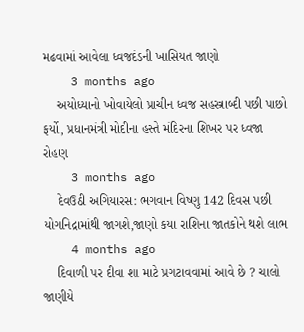મઢવામાં આવેલા ધ્વજદંડની ખાસિયત જાણો
    3 months ago
    અયોધ્યાનો ખોવાયેલો પ્રાચીન ધ્વજ સહસ્ત્રાબ્દી પછી પાછો ફર્યો, પ્રધાનમંત્રી મોદીના હસ્તે મંદિરના શિખર પર ધ્વજા રોહણ
    3 months ago
    દેવઉઠી અગિયારસ: ભગવાન વિષ્ણુ 142 દિવસ પછી યોગનિદ્રામાંથી જાગશે,જાણો કયા રાશિના જાતકોને થશે લાભ
    4 months ago
    દિવાળી પર દીવા શા માટે પ્રગટાવવામાં આવે છે ? ચાલો જાણીયે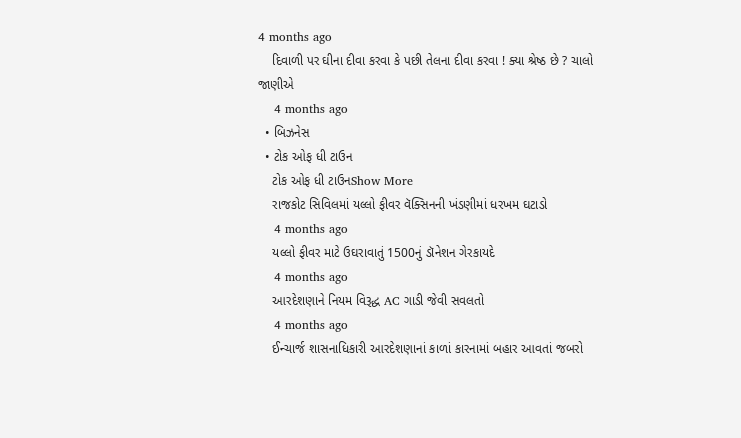4 months ago
    દિવાળી પર ઘીના દીવા કરવા કે પછી તેલના દીવા કરવા ! ક્યા શ્રેષ્ઠ છે ? ચાલો જાણીએ
    4 months ago
  • બિઝનેસ
  • ટોક ઓફ ધી ટાઉન
    ટોક ઓફ ધી ટાઉનShow More
    રાજકોટ સિવિલમાં યલ્લો ફીવર વૅક્સિનની ખંડણીમાં ધરખમ ઘટાડો
    4 months ago
    યલ્લો ફીવર માટે ઉઘરાવાતું 1500નું ડૉનેશન ગેરકાયદે
    4 months ago
    આરદેશણાને નિયમ વિરૂદ્ધ AC ગાડી જેવી સવલતો
    4 months ago
    ઈન્ચાર્જ શાસનાધિકારી આરદેશણાનાં કાળાં કારનામાં બહાર આવતાં જબરો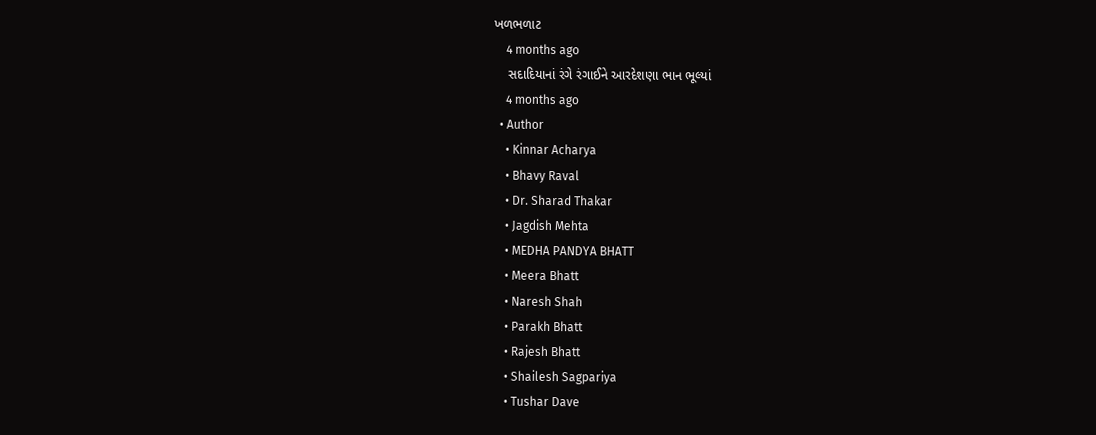ખળભળાટ
    4 months ago
    સદાદિયાનાં રંગે રંગાઈને આરદેશણા ભાન ભૂલ્યાં
    4 months ago
  • Author
    • Kinnar Acharya
    • Bhavy Raval
    • Dr. Sharad Thakar
    • Jagdish Mehta
    • MEDHA PANDYA BHATT
    • Meera Bhatt
    • Naresh Shah
    • Parakh Bhatt
    • Rajesh Bhatt
    • Shailesh Sagpariya
    • Tushar Dave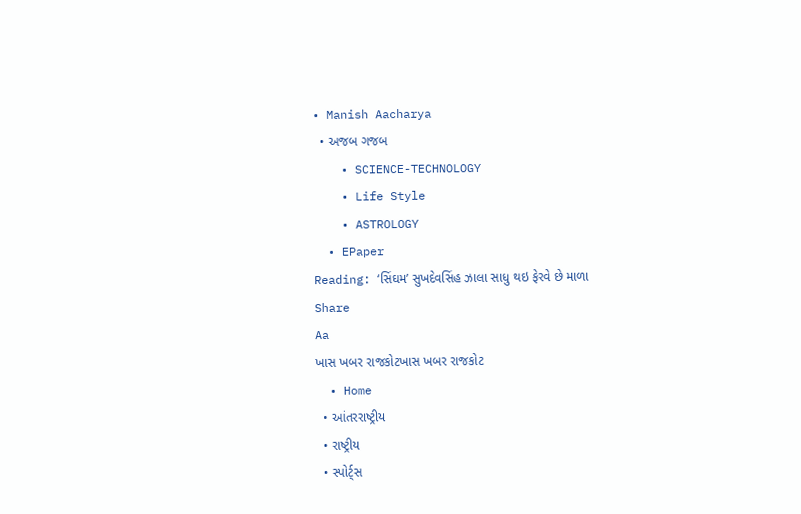• Manish Aacharya
  • અજબ ગજબ
    • SCIENCE-TECHNOLOGY
    • Life Style
    • ASTROLOGY
  • EPaper
Reading: ‘સિંઘમ’ સુખદેવસિંહ ઝાલા સાધુ થઇ ફેરવે છે માળા
Share
Aa
ખાસ ખબર રાજકોટખાસ ખબર રાજકોટ
  • Home
  • આંતરરાષ્ટ્રીય
  • રાષ્ટ્રીય
  • સ્પોર્ટ્સ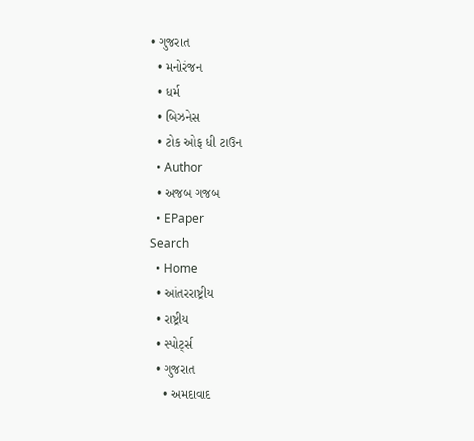• ગુજરાત
  • મનોરંજન
  • ધર્મ
  • બિઝનેસ
  • ટોક ઓફ ધી ટાઉન
  • Author
  • અજબ ગજબ
  • EPaper
Search
  • Home
  • આંતરરાષ્ટ્રીય
  • રાષ્ટ્રીય
  • સ્પોર્ટ્સ
  • ગુજરાત
    • અમદાવાદ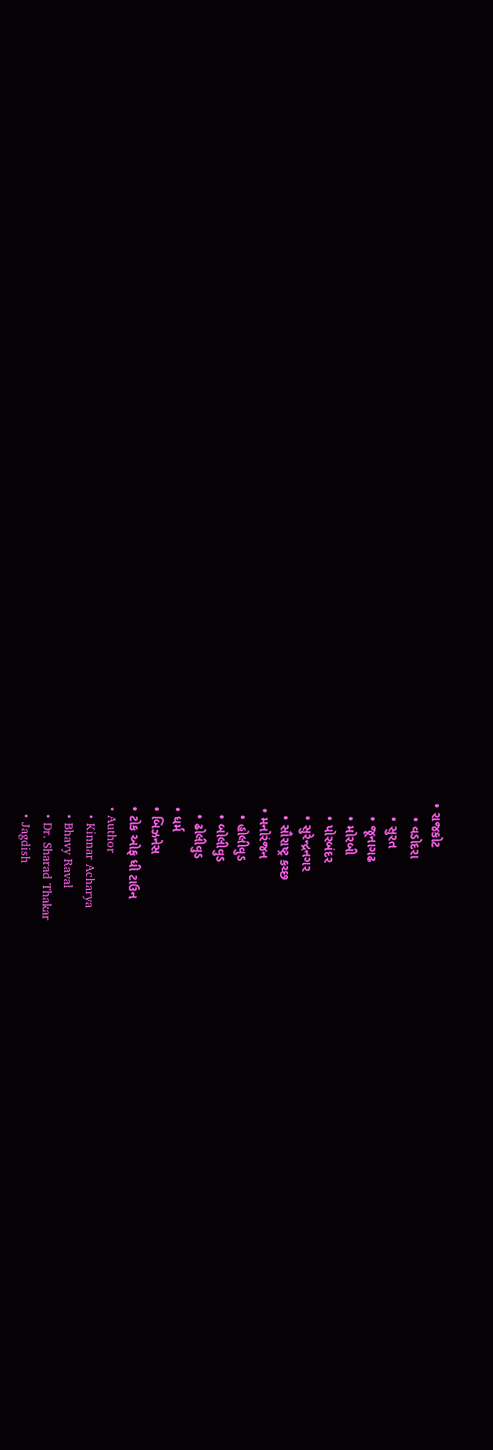• રાજકોટ
    • વડોદરા
    • સુરત
    • જૂનાગઢ
    • મોરબી
    • પોરબંદર
    • સુરેન્દ્રનગર
    • સૌરાષ્ટ્ર કચ્છ
  • મનોરંજન
    • હોલીવુડ
    • બોલીવુડ
    • ઢોલીવુડ
  • ધર્મ
  • બિઝનેસ
  • ટોક ઓફ ધી ટાઉન
  • Author
    • Kinnar Acharya
    • Bhavy Raval
    • Dr. Sharad Thakar
    • Jagdish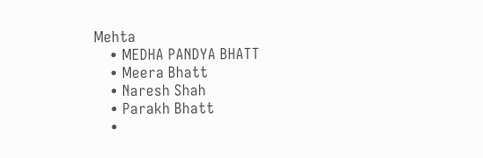Mehta
    • MEDHA PANDYA BHATT
    • Meera Bhatt
    • Naresh Shah
    • Parakh Bhatt
    •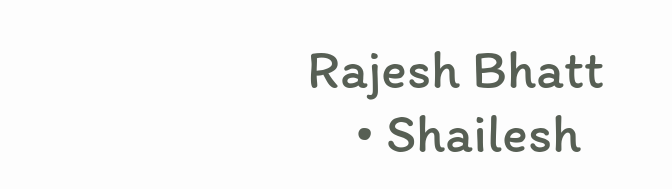Rajesh Bhatt
    • Shailesh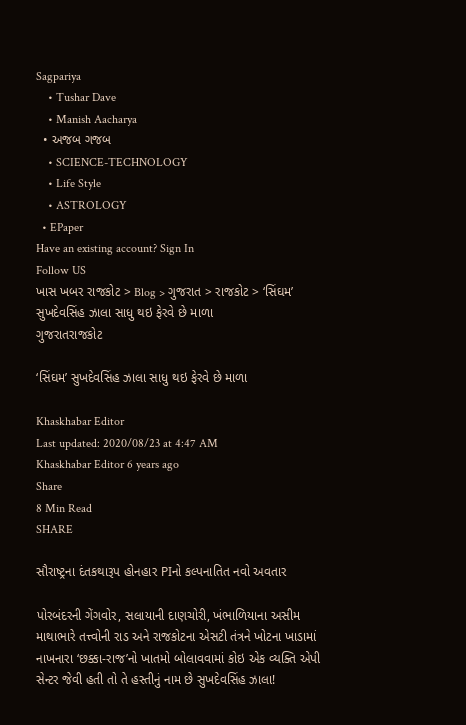Sagpariya
    • Tushar Dave
    • Manish Aacharya
  • અજબ ગજબ
    • SCIENCE-TECHNOLOGY
    • Life Style
    • ASTROLOGY
  • EPaper
Have an existing account? Sign In
Follow US
ખાસ ખબર રાજકોટ > Blog > ગુજરાત > રાજકોટ > ‘સિંઘમ’ સુખદેવસિંહ ઝાલા સાધુ થઇ ફેરવે છે માળા
ગુજરાતરાજકોટ

‘સિંઘમ’ સુખદેવસિંહ ઝાલા સાધુ થઇ ફેરવે છે માળા

Khaskhabar Editor
Last updated: 2020/08/23 at 4:47 AM
Khaskhabar Editor 6 years ago
Share
8 Min Read
SHARE

સૌરાષ્ટ્રના દંતકથારૂપ હોનહાર PIનો કલ્પનાતિત નવો અવતાર

પોરબંદરની ગેંગવોર, સલાયાની દાણચોરી, ખંભાળિયાના અસીમ માથાભારે તત્ત્વોની રાડ અને રાજકોટના એસટી તંત્રને ખોટના ખાડામાં નાખનારા ‘છક્કા-રાજ’નો ખાતમો બોલાવવામાં કોઇ એક વ્યક્તિ એપી સેન્ટર જેવી હતી તો તે હસ્તીનું નામ છે સુખદેવસિંહ ઝાલા!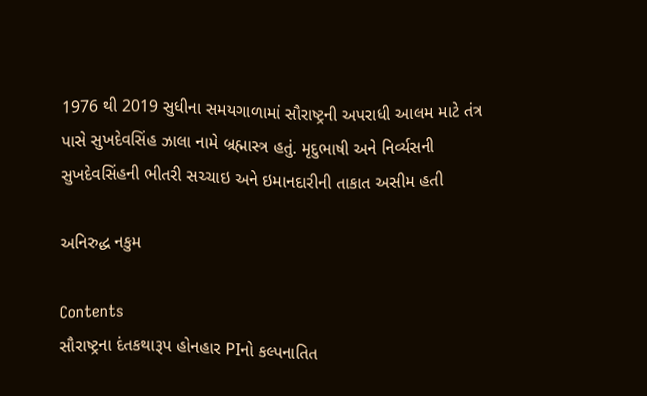1976 થી 2019 સુધીના સમયગાળામાં સૌરાષ્ટ્રની અપરાધી આલમ માટે તંત્ર પાસે સુખદેવસિંહ ઝાલા નામે બ્રહ્માસ્ત્ર હતું. મૃદુભાષી અને નિર્વ્યસની સુખદેવસિંહની ભીતરી સચ્ચાઇ અને ઇમાનદારીની તાકાત અસીમ હતી

અનિરુદ્ધ નકુમ

Contents
સૌરાષ્ટ્રના દંતકથારૂપ હોનહાર PIનો કલ્પનાતિત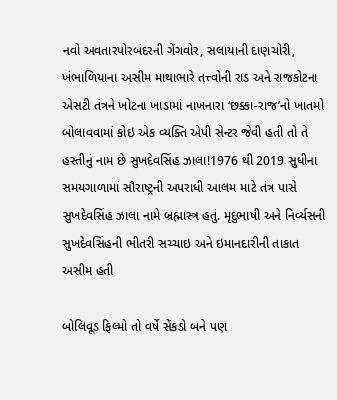નવો અવતારપોરબંદરની ગેંગવોર, સલાયાની દાણચોરી, ખંભાળિયાના અસીમ માથાભારે તત્ત્વોની રાડ અને રાજકોટના એસટી તંત્રને ખોટના ખાડામાં નાખનારા ‘છક્કા-રાજ’નો ખાતમો બોલાવવામાં કોઇ એક વ્યક્તિ એપી સેન્ટર જેવી હતી તો તે હસ્તીનું નામ છે સુખદેવસિંહ ઝાલા!1976 થી 2019 સુધીના સમયગાળામાં સૌરાષ્ટ્રની અપરાધી આલમ માટે તંત્ર પાસે સુખદેવસિંહ ઝાલા નામે બ્રહ્માસ્ત્ર હતું. મૃદુભાષી અને નિર્વ્યસની સુખદેવસિંહની ભીતરી સચ્ચાઇ અને ઇમાનદારીની તાકાત અસીમ હતી

બોલિવૂડ ફિલ્મો તો વર્ષે સેંકડો બને પણ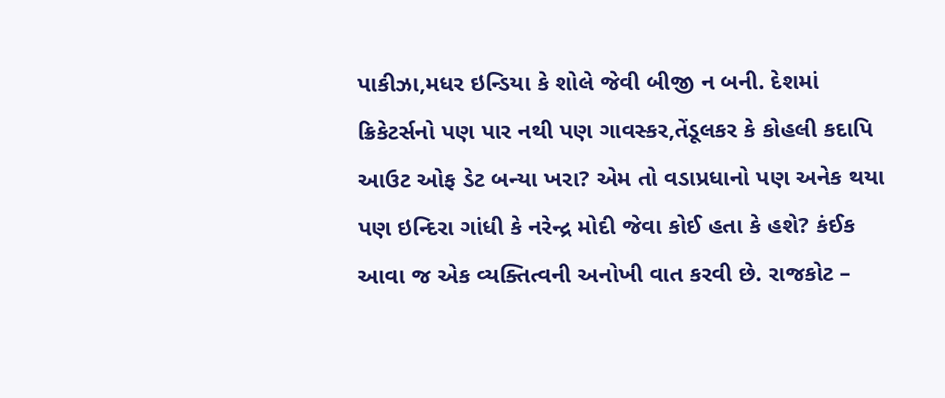પાકીઝા,મધર ઇન્ડિયા કે શોલે જેવી બીજી ન બની. દેશમાં ક્રિકેટર્સનો પણ પાર નથી પણ ગાવસ્કર,તેંડૂલકર કે કોહલી કદાપિ આઉટ ઓફ ડેટ બન્યા ખરા? એમ તો વડાપ્રધાનો પણ અનેક થયા પણ ઇન્દિરા ગાંધી કે નરેન્દ્ર મોદી જેવા કોઈ હતા કે હશે? કંઈક આવા જ એક વ્યક્તિત્વની અનોખી વાત કરવી છે. રાજકોટ –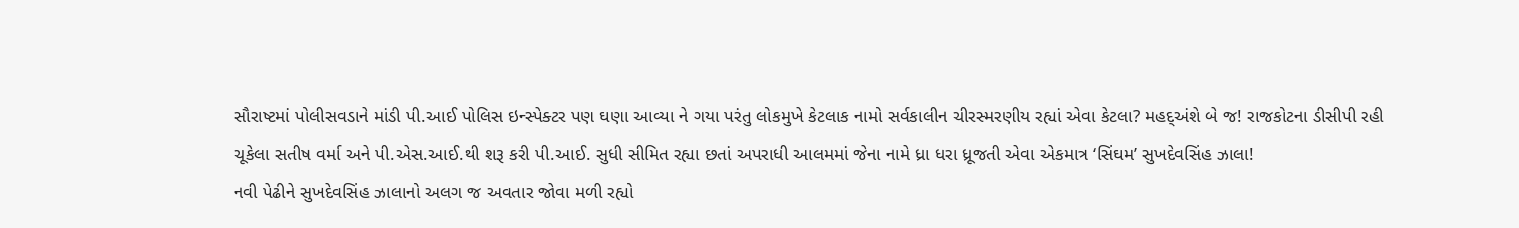સૌરાષ્ટમાં પોલીસવડાને માંડી પી.આઈ પોલિસ ઇન્સ્પેક્ટર પણ ઘણા આવ્યા ને ગયા પરંતુ લોકમુખે કેટલાક નામો સર્વકાલીન ચીરસ્મરણીય રહ્યાં એવા કેટલા? મહદ્અંશે બે જ! રાજકોટના ડીસીપી રહી ચૂકેલા સતીષ વર્મા અને પી.એસ.આઈ.થી શરૂ કરી પી.આઈ. સુધી સીમિત રહ્યા છતાં અપરાધી આલમમાં જેના નામે ધ્રા ધરા ધ્રૂજતી એવા એકમાત્ર ‘સિંઘમ’ સુખદેવસિંહ ઝાલા!
નવી પેઢીને સુખદેવસિંહ ઝાલાનો અલગ જ અવતાર જોવા મળી રહ્યો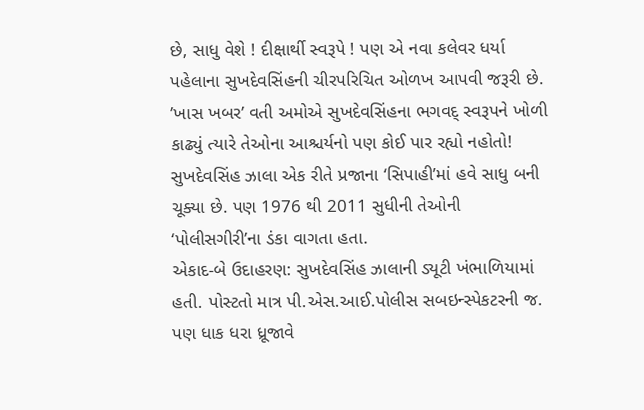છે, સાધુ વેશે ! દીક્ષાર્થી સ્વરૂપે ! પણ એ નવા કલેવર ધર્યા પહેલાના સુખદેવસિંહની ચીરપરિચિત ઓળખ આપવી જરૂરી છે. ’ખાસ ખબર’ વતી અમોએ સુખદેવસિંહના ભગવદ્ સ્વરૂપને ખોળી કાઢ્યું ત્યારે તેઓના આશ્ચર્યનો પણ કોઈ પાર રહ્યો નહોતો! સુખદેવસિંહ ઝાલા એક રીતે પ્રજાના ‘સિપાહી’માં હવે સાધુ બની ચૂક્યા છે. પણ 1976 થી 2011 સુધીની તેઓની ‘પોલીસગીરી’ના ડંકા વાગતા હતા.
એકાદ-બે ઉદાહરણ: સુખદેવસિંહ ઝાલાની ડ્યૂટી ખંભાળિયામાં હતી. પોસ્ટતો માત્ર પી.એસ.આઈ.પોલીસ સબઇન્સ્પેકટરની જ. પણ ધાક ધરા ધ્રૂજાવે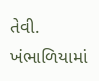તેવી. ખંભાળિયામાં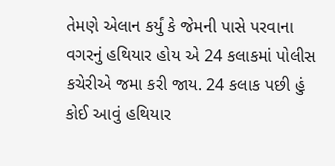તેમણે એલાન કર્યું કે જેમની પાસે પરવાના વગરનું હથિયાર હોય એ 24 કલાકમાં પોલીસ કચેરીએ જમા કરી જાય. 24 કલાક પછી હું કોઈ આવું હથિયાર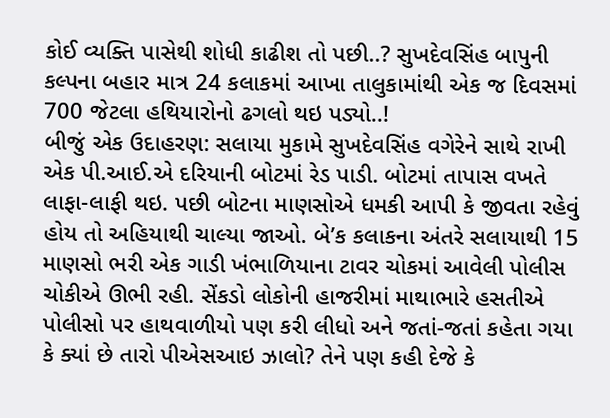કોઈ વ્યક્તિ પાસેથી શોધી કાઢીશ તો પછી..? સુખદેવસિંહ બાપુની કલ્પના બહાર માત્ર 24 કલાકમાં આખા તાલુકામાંથી એક જ દિવસમાં 700 જેટલા હથિયારોનો ઢગલો થઇ પડ્યો..!
બીજું એક ઉદાહરણ: સલાયા મુકામે સુખદેવસિંહ વગેરેને સાથે રાખી એક પી.આઈ.એ દરિયાની બોટમાં રેડ પાડી. બોટમાં તાપાસ વખતે લાફા-લાફી થઇ. પછી બોટના માણસોએ ધમકી આપી કે જીવતા રહેવું હોય તો અહિયાથી ચાલ્યા જાઓ. બે’ક કલાકના અંતરે સલાયાથી 15 માણસો ભરી એક ગાડી ખંભાળિયાના ટાવર ચોકમાં આવેલી પોલીસ ચોકીએ ઊભી રહી. સેંકડો લોકોની હાજરીમાં માથાભારે હસતીએ પોલીસો પર હાથવાળીયો પણ કરી લીધો અને જતાં-જતાં કહેતા ગયા કે ક્યાં છે તારો પીએસઆઇ ઝાલો? તેને પણ કહી દેજે કે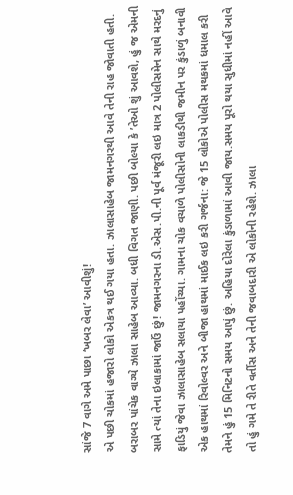સાંજે 7 વાગે અમે પાછા ‘ખબર લેવા’ આવીશું!
એ પછી ચોકમાં હજારો લોકો એકત્ર થઈ ગયા હતા. ઝાલાસાહેબ જામનગરથી આવે તેની રાહ જોવાતી હતી. બરાબર પાંચેક વાગ્યે ઝાલા સાહેબ આવ્યા. બધી વિગત જાણી. પછી બોલ્યા કે ’તેઓ શું આવશે, હું જ એમની સામે ત્યાં તેના ઇલાકામાં જાઉં છું! જામનગરના ડી.એસ.પી.ની પૂર્વ મંજૂરી લઇ માત્ર 2 પોલીસમેન સાથે મરદનું ફાડિયું જેવા ઝાલાસાહેબ સલાયા પહોંચ્યા. ગામના ચોક વચાળે પોલીસોની લાકડીથી જમીન પર કુંડાળું બનાવી એક હાથમાં રિવોલ્વર અને બીજા હાથમાં માઈક લઇ કરી ગર્જના: જે 15 લોકોએ પોલીસ મથકમાં ધમાલ કરી તેમને હું 15 મિનિટનો સમય આપું છું. અહિયા દોરેલા કુંડાળામાં આવી જાય.સમય પૂરો થયા સુધીમાં નહીં આવે તો હું ગમે તે રીતે વર્તીસ અને તેની જવાબદારી એ લોકોની રહેશે. ઝાલા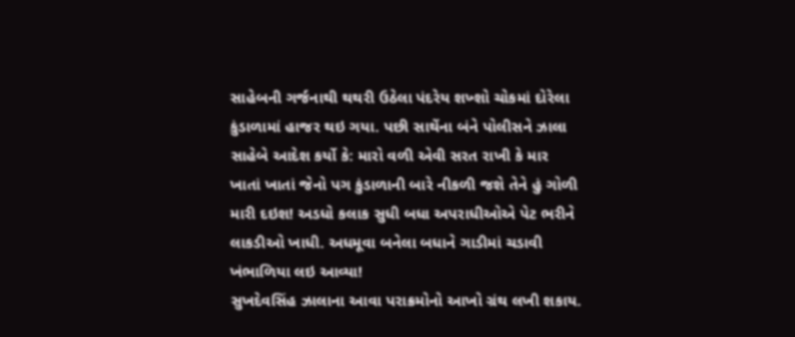સાહેબની ગર્જનાથી થથરી ઉઠેલા પંદરેય શખ્શો ચોકમાં દોરેલા કુંડાળામાં હાજર થઇ ગયા. પછી સાથેંના બંને પોલીસને ઝાલા સાહેબે આદેશ કર્યો કે: મારો વળી એવી સરત રાખી કે માર ખાતાં ખાતાં જેનો પગ કુંડાળાની બારે નીકળી જશે તેને હું ગોળી મારી દઇશ! અડધો કલાક સુધી બધા અપરાધીઓએ પેટ ભરીને લાકડીઓ ખાધી. અધમૂવા બનેલા બધાને ગાડીમાં ચડાવી ખંભાળિયા લઇ આવ્યા!
સુખદેવસિંહ ઝાલાના આવા પરાક્રમોનો આખો ગ્રંથ લખી શકાય.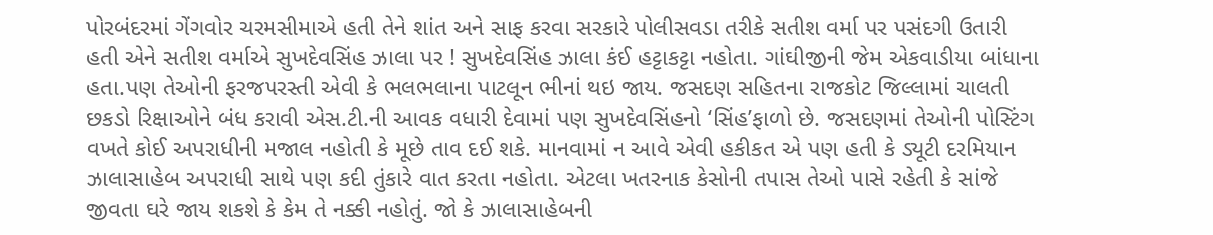પોરબંદરમાં ગેંગવોર ચરમસીમાએ હતી તેને શાંત અને સાફ કરવા સરકારે પોલીસવડા તરીકે સતીશ વર્મા પર પસંદગી ઉતારી હતી એને સતીશ વર્માએ સુખદેવસિંહ ઝાલા પર ! સુખદેવસિંહ ઝાલા કંઈ હટ્ટાકટ્ટા નહોતા. ગાંઘીજીની જેમ એકવાડીયા બાંધાના હતા.પણ તેઓની ફરજપરસ્તી એવી કે ભલભલાના પાટલૂન ભીનાં થઇ જાય. જસદણ સહિતના રાજકોટ જિલ્લામાં ચાલતી છકડો રિક્ષાઓને બંધ કરાવી એસ.ટી.ની આવક વધારી દેવામાં પણ સુખદેવસિંહનો ‘સિંહ’ફાળો છે. જસદણમાં તેઓની પોસ્ટિંગ વખતે કોઈ અપરાધીની મજાલ નહોતી કે મૂછે તાવ દઈ શકે. માનવામાં ન આવે એવી હકીકત એ પણ હતી કે ડ્યૂટી દરમિયાન ઝાલાસાહેબ અપરાધી સાથે પણ કદી તુંકારે વાત કરતા નહોતા. એટલા ખતરનાક કેસોની તપાસ તેઓ પાસે રહેતી કે સાંજે જીવતા ઘરે જાય શકશે કે કેમ તે નક્કી નહોતું. જો કે ઝાલાસાહેબની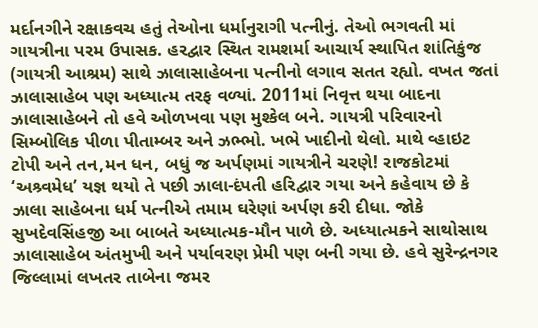મર્દાનગીને રક્ષાકવચ હતું તેઓના ધર્માનુરાગી પત્નીનું. તેઓ ભગવતી માં ગાયત્રીના પરમ ઉપાસક. હરદ્વાર સ્થિત રામશર્મા આચાર્ય સ્થાપિત શાંતિકુંજ (ગાયત્રી આશ્રમ) સાથે ઝાલાસાહેબના પત્નીનો લગાવ સતત રહ્યો. વખત જતાં ઝાલાસાહેબ પણ અધ્યાત્મ તરફ વળ્યાં. 2011માં નિવૃત્ત થયા બાદના ઝાલાસાહેબને તો હવે ઓળખવા પણ મુશ્કેલ બને. ગાયત્રી પરિવારનો સિમ્બોલિક પીળા પીતામ્બર અને ઝભ્ભો. ખભે ખાદીનો થેલો. માથે વ્હાઇટ ટોપી અને તન,મન ધન, બધું જ અર્પણમાં ગાયત્રીને ચરણે! રાજકોટમાં ‘અશ્ર્વમેધ’ યજ્ઞ થયો તે પછી ઝાલા-દંપતી હરિદ્વાર ગયા અને કહેવાય છે કે ઝાલા સાહેબના ધર્મ પત્નીએ તમામ ઘરેણાં અર્પણ કરી દીધા. જોકે સુખદેવસિંહજી આ બાબતે અધ્યાત્મક-મૌન પાળે છે. અધ્યાત્મકને સાથોસાથ ઝાલાસાહેબ અંતમુખી અને પર્યાવરણ પ્રેમી પણ બની ગયા છે. હવે સુરેન્દ્રનગર જિલ્લામાં લખતર તાબેના જમર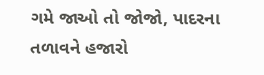ગમે જાઓ તો જોજો, પાદરના તળાવને હજારો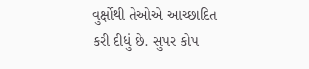વુર્ક્ષોથી તેઓએ આચ્છાદિત કરી દીધું છે. સુપર કોપ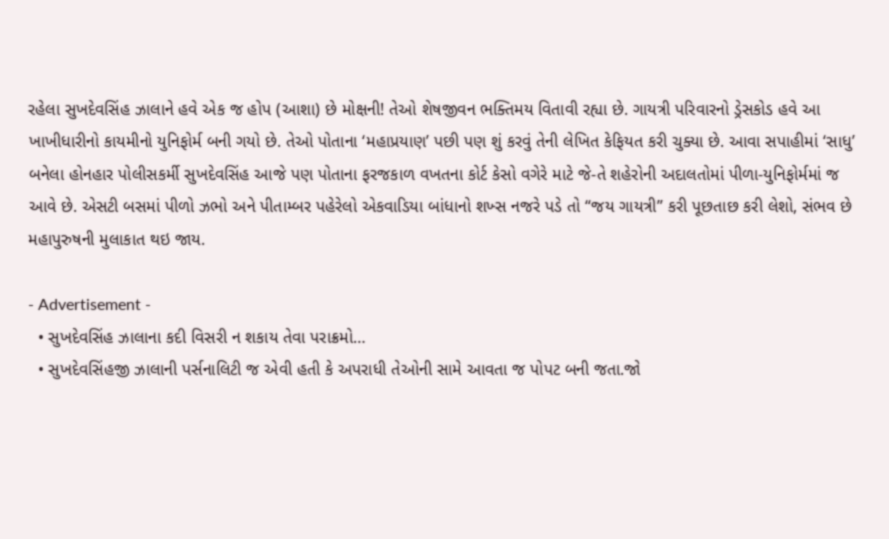રહેલા સુખદેવસિંહ ઝાલાને હવે એક જ હોપ (આશા) છે મોક્ષની! તેઓ શેષજીવન ભક્તિમય વિતાવી રહ્યા છે. ગાયત્રી પરિવારનો ડ્રેસકોડ હવે આ ખાખીધારીનો કાયમીનો યુનિફોર્મ બની ગયો છે. તેઓ પોતાના ‘મહાપ્રયાણ’ પછી પણ શું કરવું તેની લેખિત કેફિયત કરી ચુક્યા છે. આવા સપાહીમાં ‘સાધુ’ બનેલા હોનહાર પોલીસકર્મી સુખદેવસિંહ આજે પણ પોતાના ફરજકાળ વખતના કોર્ટ કેસો વગેરે માટે જે-તે શહેરોની અદાલતોમાં પીળા-યુનિફોર્મમાં જ આવે છે. એસટી બસમાં પીળો ઝભો અને પીતામ્બર પહેરેલો એકવાડિયા બાંધાનો શખ્સ નજરે પડે તો “જય ગાયત્રી” કરી પૂછતાછ કરી લેશો, સંભવ છે મહાપુરુષની મુલાકાત થઇ જાય.

- Advertisement -
  • સુખદેવસિંહ ઝાલાના કદી વિસરી ન શકાય તેવા પરાક્રમો…
  • સુખદેવસિંહજી ઝાલાની પર્સનાલિટી જ એવી હતી કે અપરાધી તેઓની સામે આવતા જ પોપટ બની જતા.જો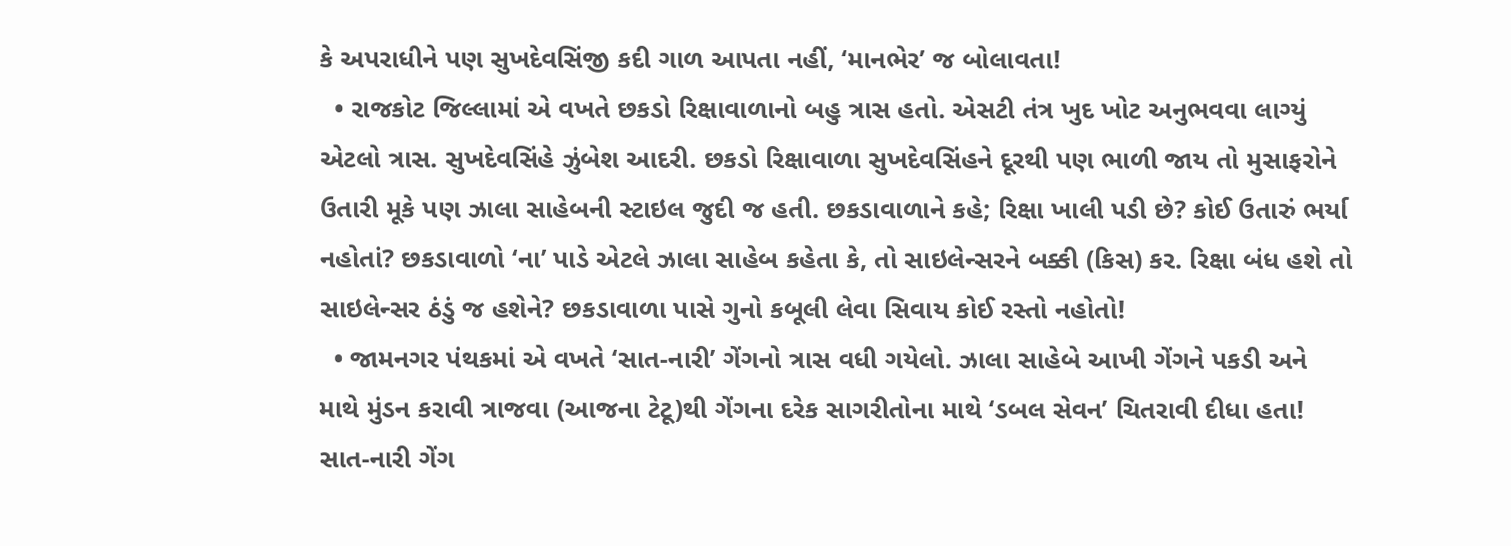કે અપરાધીને પણ સુખદેવસિંજી કદી ગાળ આપતા નહીં, ‘માનભેર’ જ બોલાવતા!
  • રાજકોટ જિલ્લામાં એ વખતે છકડો રિક્ષાવાળાનો બહુ ત્રાસ હતો. એસટી તંત્ર ખુદ ખોટ અનુભવવા લાગ્યું એટલો ત્રાસ. સુખદેવસિંહે ઝુંબેશ આદરી. છકડો રિક્ષાવાળા સુખદેવસિંહને દૂરથી પણ ભાળી જાય તો મુસાફરોને ઉતારી મૂકે પણ ઝાલા સાહેબની સ્ટાઇલ જુદી જ હતી. છકડાવાળાને કહે; રિક્ષા ખાલી પડી છે? કોઈ ઉતારું ભર્યા નહોતાં? છકડાવાળો ‘ના’ પાડે એટલે ઝાલા સાહેબ કહેતા કે, તો સાઇલેન્સરને બક્કી (કિસ) કર. રિક્ષા બંધ હશે તો સાઇલેન્સર ઠંડું જ હશેને? છકડાવાળા પાસે ગુનો કબૂલી લેવા સિવાય કોઈ રસ્તો નહોતો!
  • જામનગર પંથકમાં એ વખતે ‘સાત-નારી’ ગેંગનો ત્રાસ વધી ગયેલો. ઝાલા સાહેબે આખી ગેંગને પકડી અને માથે મુંડન કરાવી ત્રાજવા (આજના ટેટૂ)થી ગેંગના દરેક સાગરીતોના માથે ‘ડબલ સેવન’ ચિતરાવી દીધા હતા! સાત-નારી ગેંગ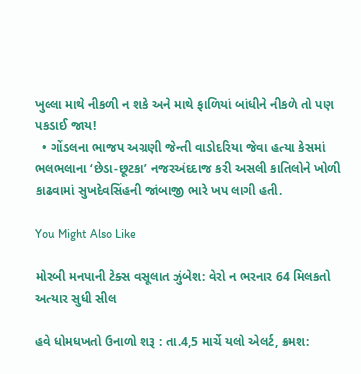ખુલ્લા માથે નીકળી ન શકે અને માથે ફાળિયાં બાંધીને નીકળે તો પણ પકડાઈ જાય!
  • ગોંડલના ભાજપ અગ્રણી જેન્તી વાડોદરિયા જેવા હત્યા કેસમાં ભલભલાના ‘છેડા-છૂટકા’ નજરઅંદદાજ કરી અસલી કાતિલોને ખોળી કાઢવામાં સુખદેવસિંહની જાંબાજી ભારે ખપ લાગી હતી.

You Might Also Like

મોરબી મનપાની ટેક્સ વસૂલાત ઝુંબેશ: વેરો ન ભરનાર 64 મિલકતો અત્યાર સુધી સીલ

હવે ધોમધખતો ઉનાળો શરૂ : તા.4,5 માર્ચે યલો એલર્ટ, ક્રમશ: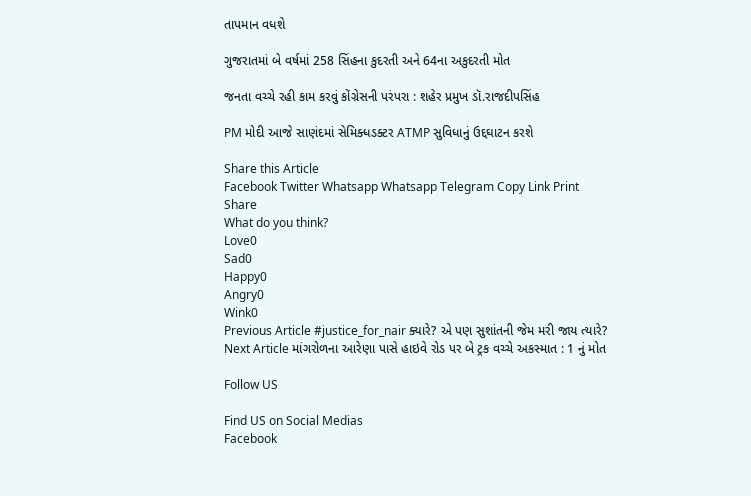તાપમાન વધશે

ગુજરાતમાં બે વર્ષમાં 258 સિંહના કુદરતી અને 64ના અકુદરતી મોત

જનતા વચ્ચે રહી કામ કરવું કોંગ્રેસની પરંપરા : શહેર પ્રમુખ ડૉ.રાજદીપસિંહ

PM મોદી આજે સાણંદમાં સેમિક્ધડક્ટર ATMP સુવિધાનું ઉદ્દઘાટન કરશે

Share this Article
Facebook Twitter Whatsapp Whatsapp Telegram Copy Link Print
Share
What do you think?
Love0
Sad0
Happy0
Angry0
Wink0
Previous Article #justice_for_nair ક્યારે? એ પણ સુશાંતની જેમ મરી જાય ત્યારે?
Next Article માંગરોળના આરેણા પાસે હાઇવે રોડ પર બે ટ્રક વચ્ચે અકસ્માત : 1 નું મોત

Follow US

Find US on Social Medias
Facebook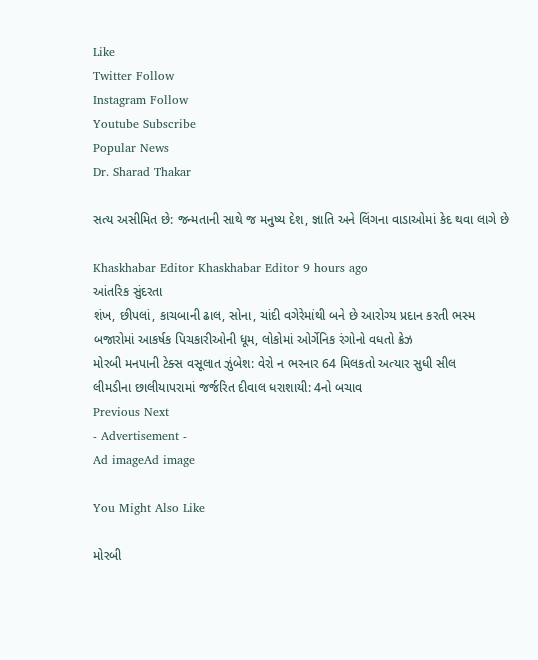Like
Twitter Follow
Instagram Follow
Youtube Subscribe
Popular News
Dr. Sharad Thakar

સત્ય અસીમિત છે: જન્મતાની સાથે જ મનુષ્ય દેશ, જ્ઞાતિ અને લિંગના વાડાઓમાં કેદ થવા લાગે છે

Khaskhabar Editor Khaskhabar Editor 9 hours ago
આંતરિક સુંદરતા
શંખ, છીપલાં, કાચબાની ઢાલ, સોના, ચાંદી વગેરેમાંથી બને છે આરોગ્ય પ્રદાન કરતી ભસ્મ
બજારોમાં આકર્ષક પિચકારીઓની ધૂમ, લોકોમાં ઓર્ગેનિક રંગોનો વધતો ક્રેઝ
મોરબી મનપાની ટેક્સ વસૂલાત ઝુંબેશ: વેરો ન ભરનાર 64 મિલકતો અત્યાર સુધી સીલ
લીમડીના છાલીયાપરામાં જર્જરિત દીવાલ ધરાશાયી: 4નો બચાવ
Previous Next
- Advertisement -
Ad imageAd image

You Might Also Like

મોરબી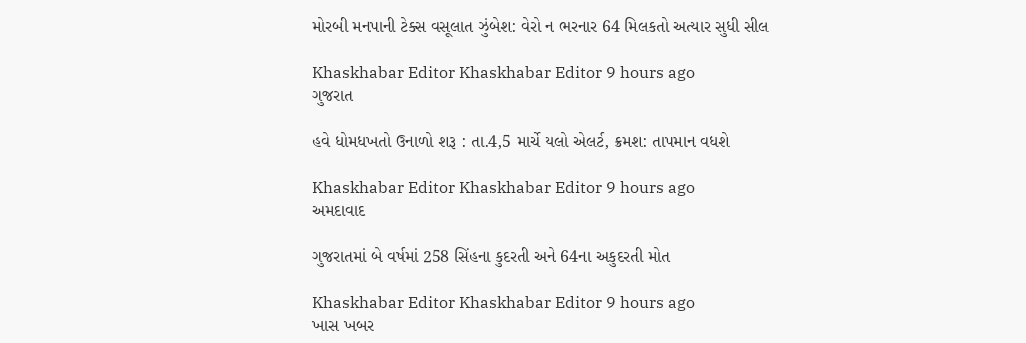મોરબી મનપાની ટેક્સ વસૂલાત ઝુંબેશ: વેરો ન ભરનાર 64 મિલકતો અત્યાર સુધી સીલ

Khaskhabar Editor Khaskhabar Editor 9 hours ago
ગુજરાત

હવે ધોમધખતો ઉનાળો શરૂ : તા.4,5 માર્ચે યલો એલર્ટ, ક્રમશ: તાપમાન વધશે

Khaskhabar Editor Khaskhabar Editor 9 hours ago
અમદાવાદ

ગુજરાતમાં બે વર્ષમાં 258 સિંહના કુદરતી અને 64ના અકુદરતી મોત

Khaskhabar Editor Khaskhabar Editor 9 hours ago
ખાસ ખબર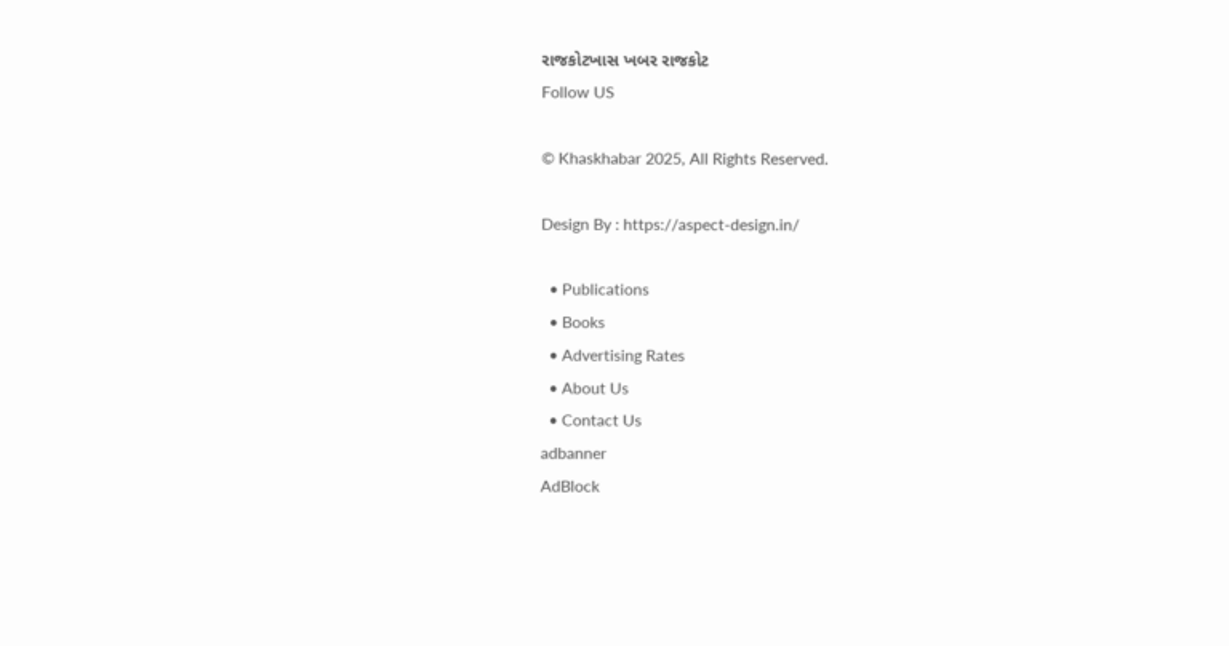રાજકોટખાસ ખબર રાજકોટ
Follow US

© Khaskhabar 2025, All Rights Reserved.

Design By : https://aspect-design.in/

  • Publications
  • Books
  • Advertising Rates
  • About Us
  • Contact Us
adbanner
AdBlock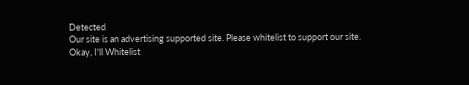Detected
Our site is an advertising supported site. Please whitelist to support our site.
Okay, I'll Whitelist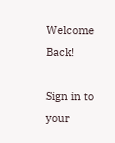Welcome Back!

Sign in to your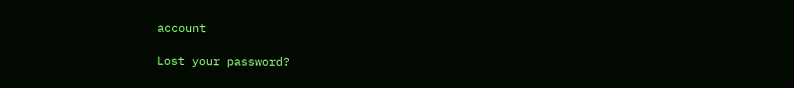account

Lost your password?